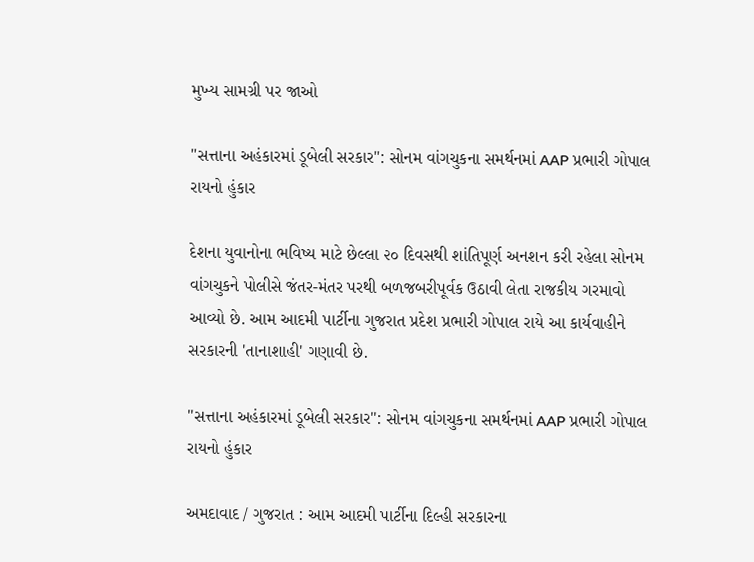મુખ્ય સામગ્રી પર જાઓ

"સત્તાના અહંકારમાં ડૂબેલી સરકાર": સોનમ વાંગચુકના સમર્થનમાં AAP પ્રભારી ગોપાલ રાયનો હુંકાર

દેશના યુવાનોના ભવિષ્ય માટે છેલ્લા ૨૦ દિવસથી શાંતિપૂર્ણ અનશન કરી રહેલા સોનમ વાંગચુકને પોલીસે જંતર-મંતર પરથી બળજબરીપૂર્વક ઉઠાવી લેતા રાજકીય ગરમાવો આવ્યો છે. આમ આદમી પાર્ટીના ગુજરાત પ્રદેશ પ્રભારી ગોપાલ રાયે આ કાર્યવાહીને સરકારની 'તાનાશાહી' ગણાવી છે.

"સત્તાના અહંકારમાં ડૂબેલી સરકાર": સોનમ વાંગચુકના સમર્થનમાં AAP પ્રભારી ગોપાલ રાયનો હુંકાર

અમદાવાદ / ગુજરાત : આમ આદમી પાર્ટીના દિલ્હી સરકારના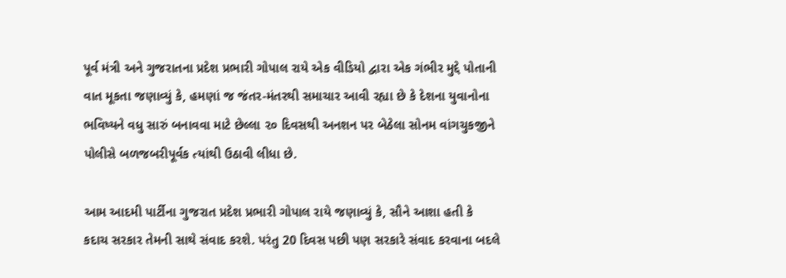પૂર્વ મંત્રી અને ગુજરાતના પ્રદેશ પ્રભારી ગોપાલ રાયે એક વીડિયો દ્વારા એક ગંભીર મુદ્દે પોતાની વાત મૂકતા જણાવ્યું કે, હમણાં જ જંતર-મંતરથી સમાચાર આવી રહ્યા છે કે દેશના યુવાનોના ભવિષ્યને વધુ સારું બનાવવા માટે છેલ્લા ૨૦ દિવસથી અનશન પર બેઠેલા સોનમ વાંગચુકજીને પોલીસે બળજબરીપૂર્વક ત્યાંથી ઉઠાવી લીધા છે.

આમ આદમી પાર્ટીના ગુજરાત પ્રદેશ પ્રભારી ગોપાલ રાયે જણાવ્યું કે, સૌને આશા હતી કે કદાચ સરકાર તેમની સાથે સંવાદ કરશે. પરંતુ 20 દિવસ પછી પણ સરકારે સંવાદ કરવાના બદલે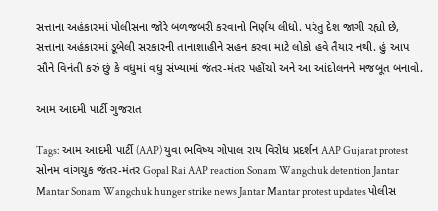સત્તાના અહંકારમાં પોલીસના જોરે બળજબરી કરવાનો નિર્ણય લીધો. પરંતુ દેશ જાગી રહ્યો છે, સત્તાના અહંકારમાં ડૂબેલી સરકારની તાનાશાહીને સહન કરવા માટે લોકો હવે તૈયાર નથી. હું આપ સૌને વિનંતી કરું છું કે વધુમાં વધુ સંખ્યામાં જંતર-મંતર પહોંચો અને આ આંદોલનને મજબૂત બનાવો.

આમ આદમી પાર્ટી ગુજરાત

Tags: આમ આદમી પાર્ટી (AAP) યુવા ભવિષ્ય ગોપાલ રાય વિરોધ પ્રદર્શન AAP Gujarat protest સોનમ વાંગચુક જંતર-મંતર Gopal Rai AAP reaction Sonam Wangchuk detention Jantar Mantar Sonam Wangchuk hunger strike news Jantar Mantar protest updates પોલીસ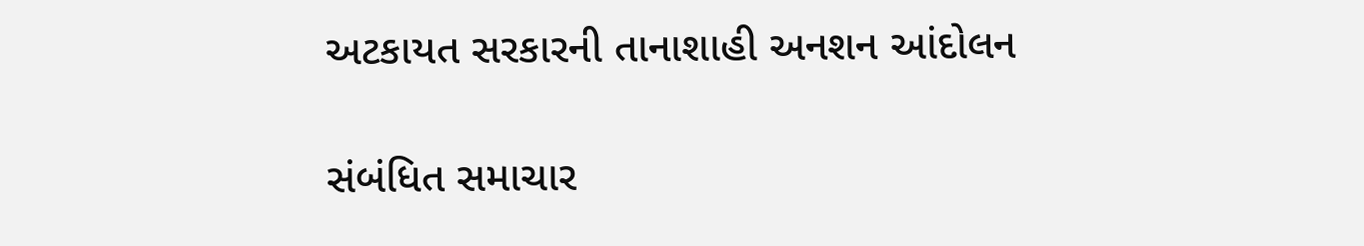અટકાયત સરકારની તાનાશાહી અનશન આંદોલન

સંબંધિત સમાચાર